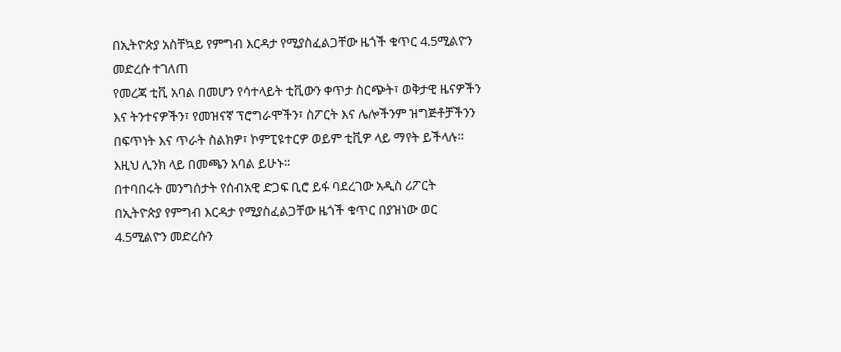በኢትዮጵያ አስቸኳይ የምግብ እርዳታ የሚያስፈልጋቸው ዜጎች ቁጥር 4.5ሚልዮን መድረሱ ተገለጠ
የመረጃ ቲቪ አባል በመሆን የሳተላይት ቲቪውን ቀጥታ ስርጭት፣ ወቅታዊ ዜናዎችን እና ትንተናዎችን፣ የመዝናኛ ፕሮግራሞችን፣ ስፖርት እና ሌሎችንም ዝግጅቶቻችንን በፍጥነት እና ጥራት ስልክዎ፣ ኮምፒዩተርዎ ወይም ቲቪዎ ላይ ማየት ይችላሉ። እዚህ ሊንክ ላይ በመጫን አባል ይሁኑ።
በተባበሩት መንግሰታት የሰብአዊ ድጋፍ ቢሮ ይፋ ባደረገው አዲስ ሪፖርት በኢትዮጵያ የምግብ እርዳታ የሚያስፈልጋቸው ዜጎች ቁጥር በያዝነው ወር 4.5ሚልዮን መድረሱን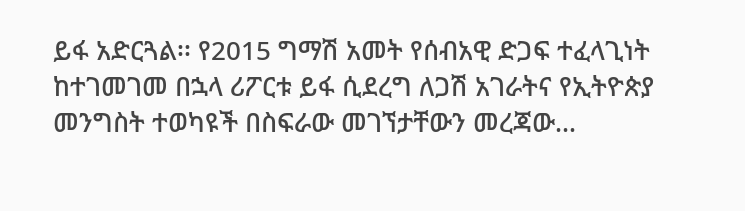ይፋ አድርጓል፡፡ የ2015 ግማሽ አመት የሰብአዊ ድጋፍ ተፈላጊነት ከተገመገመ በኋላ ሪፖርቱ ይፋ ሲደረግ ለጋሽ አገራትና የኢትዮጵያ መንግስት ተወካዩች በስፍራው መገኘታቸውን መረጃው…